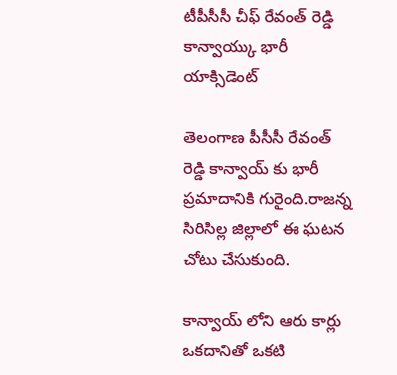టీపీసీసీ చీఫ్ రేవంత్ రెడ్డి కాన్వాయ్కు భారీ యాక్సిడెంట్

తెలంగాణ పీసీసీ రేవంత్ రెడ్డి కాన్వాయ్ కు భారీ ప్రమాదానికి గురైంది.రాజన్న సిరిసిల్ల జిల్లాలో ఈ ఘటన చోటు చేసుకుంది.

కాన్వాయ్ లోని ఆరు కార్లు ఒకదానితో ఒకటి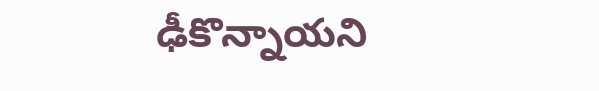ఢీకొన్నాయని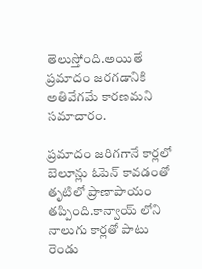తెలుస్తోంది.అయితే ప్రమాదం జరగడానికి అతివేగమే కారణమని సమాచారం.

ప్రమాదం జరిగగానే కార్లలో బెలూన్లు ఓపెన్ కావడంతో తృటిలో ప్రాణాపాయం తప్పింది.కాన్వాయ్ లోని నాలుగు కార్లతో పాటు రెండు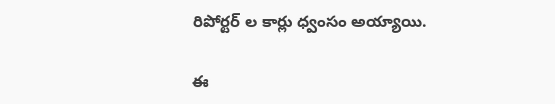రిపోర్టర్ ల కార్లు ధ్వంసం అయ్యాయి.

ఈ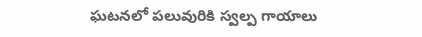ఘటనలో పలువురికి స్వల్ప గాయాలు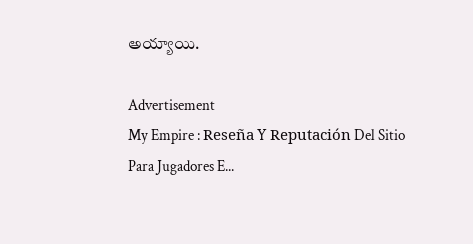అయ్యాయి.

Advertisement
My Empire : Reseña Y Reputación Del Sitio Para Jugadores E...